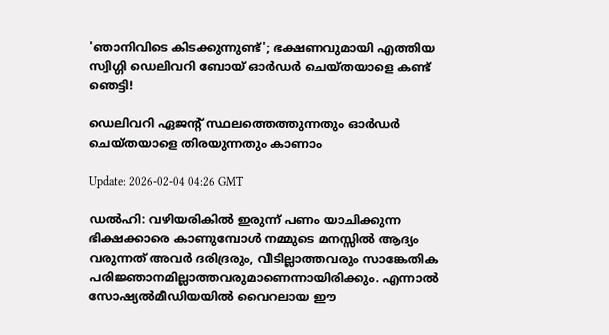'ഞാനിവിടെ കിടക്കുന്നുണ്ട്'; ഭക്ഷണവുമായി എത്തിയ സ്വിഗ്ഗി ഡെലിവറി ബോയ് ഓര്‍‌ഡര്‍ ചെയ്തയാളെ കണ്ട് ഞെട്ടി!

ഡെലിവറി ഏജന്‍റ് സ്ഥലത്തെത്തുന്നതും ഓര്‍ഡര്‍ ചെയ്തയാളെ തിരയുന്നതും കാണാം

Update: 2026-02-04 04:26 GMT

ഡൽഹി: വഴിയരികിൽ ഇരുന്ന് പണം യാചിക്കുന്ന ഭിക്ഷക്കാരെ കാണുമ്പോൾ നമ്മുടെ മനസ്സിൽ ആദ്യം വരുന്നത് അവർ ദരിദ്രരും, വീടില്ലാത്തവരും സാങ്കേതിക പരിജ്ഞാനമില്ലാത്തവരുമാണെന്നായിരിക്കും. എന്നാൽ സോഷ്യൽമീഡിയയിൽ വൈറലായ ഈ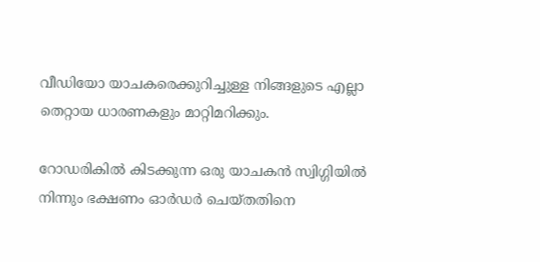വീഡിയോ യാചകരെക്കുറിച്ചുള്ള നിങ്ങളുടെ എല്ലാ തെറ്റായ ധാരണകളും മാറ്റിമറിക്കും.

റോഡരികിൽ കിടക്കുന്ന ഒരു യാചകൻ സ്വിഗ്ഗിയിൽ നിന്നും ഭക്ഷണം ഓര്‍ഡര്‍ ചെയ്തതിനെ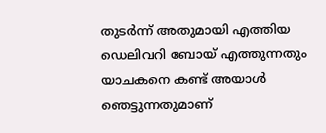തുടര്‍ന്ന് അതുമായി എത്തിയ ഡെലിവറി ബോയ് എത്തുന്നതും യാചകനെ കണ്ട് അയാൾ ഞെട്ടുന്നതുമാണ്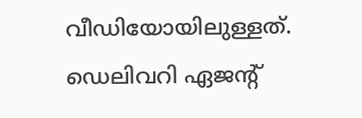വീഡിയോയിലുള്ളത്. ഡെലിവറി ഏജന്‍റ്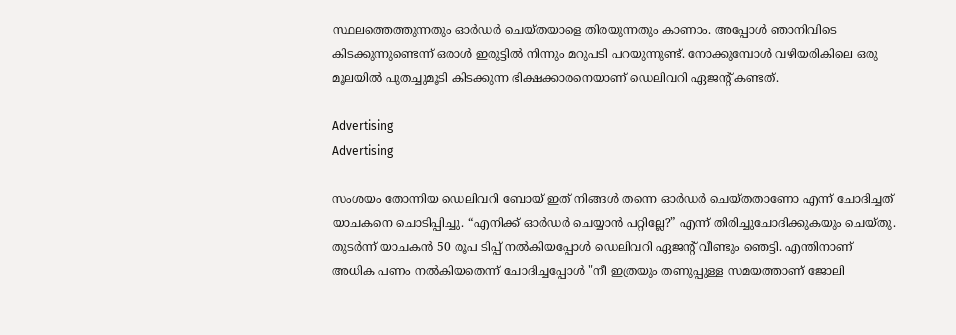സ്ഥലത്തെത്തുന്നതും ഓര്‍ഡര്‍ ചെയ്തയാളെ തിരയുന്നതും കാണാം. അപ്പോൾ ഞാനിവിടെ കിടക്കുന്നുണ്ടെന്ന് ഒരാൾ ഇരുട്ടിൽ നിന്നും മറുപടി പറയുന്നുണ്ട്. നോക്കുമ്പോൾ വഴിയരികിലെ ഒരു മൂലയിൽ പുതച്ചുമൂടി കിടക്കുന്ന ഭിക്ഷക്കാരനെയാണ് ഡെലിവറി ഏജന്‍റ് കണ്ടത്.

Advertising
Advertising

സംശയം തോന്നിയ ഡെലിവറി ബോയ് ഇത് നിങ്ങൾ തന്നെ ഓര്‍ഡര്‍ ചെയ്തതാണോ എന്ന് ചോദിച്ചത് യാചകനെ ചൊടിപ്പിച്ചു. “എനിക്ക് ഓർഡർ ചെയ്യാൻ പറ്റില്ലേ?” എന്ന് തിരിച്ചുചോദിക്കുകയും ചെയ്തു. തുടര്‍ന്ന് യാചകൻ 50 രൂപ ടിപ്പ് നൽകിയപ്പോൾ ഡെലിവറി ഏജന്‍റ് വീണ്ടും ഞെട്ടി. എന്തിനാണ് അധിക പണം നൽകിയതെന്ന് ചോദിച്ചപ്പോൾ "നീ ഇത്രയും തണുപ്പുള്ള സമയത്താണ് ജോലി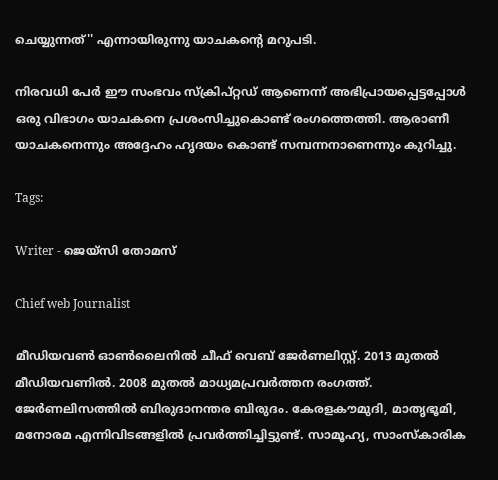ചെയ്യുന്നത്'' എന്നായിരുന്നു യാചകന്‍റെ മറുപടി.

നിരവധി പേര്‍ ഈ സംഭവം സ്ക്രിപ്റ്റഡ് ആണെന്ന് അഭിപ്രായപ്പെട്ടപ്പോൾ ഒരു വിഭാഗം യാചകനെ പ്രശംസിച്ചുകൊണ്ട് രംഗത്തെത്തി. ആരാണീ യാചകനെന്നും അദ്ദേഹം ഹൃദയം കൊണ്ട് സമ്പന്നനാണെന്നും കുറിച്ചു.

Tags:

Writer - ജെയ്സി തോമസ്

Chief web Journalist

മീഡിയവൺ ഓൺലൈനിൽ ചീഫ് വെബ് ജേർണലിസ്റ്റ്. 2013 മുതൽ മീഡിയവണിൽ. 2008 മുതൽ മാധ്യമപ്രവർത്തന രംഗത്ത്. ജേർണലിസത്തിൽ ബിരുദാനന്തര ബിരുദം. കേരളകൗമുദി, മാതൃഭൂമി, മനോരമ എന്നിവിടങ്ങളിൽ പ്രവർത്തിച്ചിട്ടുണ്ട്. സാമൂഹ്യ, സാംസ്‌കാരിക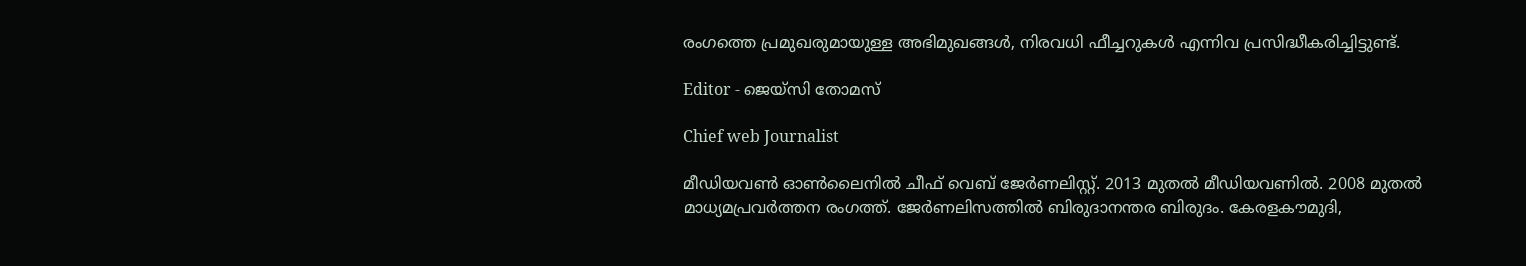രംഗത്തെ പ്രമുഖരുമായുള്ള അഭിമുഖങ്ങൾ, നിരവധി ഫീച്ചറുകൾ എന്നിവ പ്രസിദ്ധീകരിച്ചിട്ടുണ്ട്.

Editor - ജെയ്സി തോമസ്

Chief web Journalist

മീഡിയവൺ ഓൺലൈനിൽ ചീഫ് വെബ് ജേർണലിസ്റ്റ്. 2013 മുതൽ മീഡിയവണിൽ. 2008 മുതൽ മാധ്യമപ്രവർത്തന രംഗത്ത്. ജേർണലിസത്തിൽ ബിരുദാനന്തര ബിരുദം. കേരളകൗമുദി,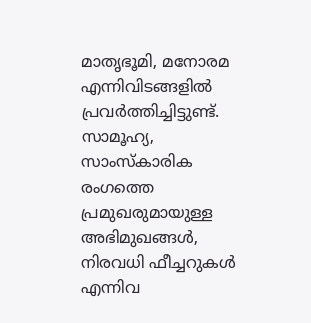മാതൃഭൂമി, മനോരമ എന്നിവിടങ്ങളിൽ പ്രവർത്തിച്ചിട്ടുണ്ട്. സാമൂഹ്യ, സാംസ്‌കാരിക രംഗത്തെ പ്രമുഖരുമായുള്ള അഭിമുഖങ്ങൾ, നിരവധി ഫീച്ചറുകൾ എന്നിവ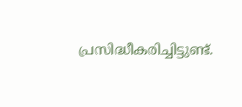പ്രസിദ്ധീകരിച്ചിട്ടുണ്ട്.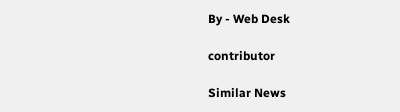By - Web Desk

contributor

Similar News